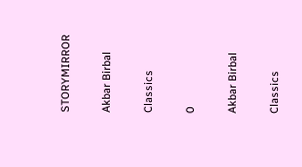STORYMIRROR

Akbar Birbal

Classics

0

Akbar Birbal

Classics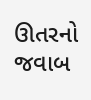ઊતરનો જવાબ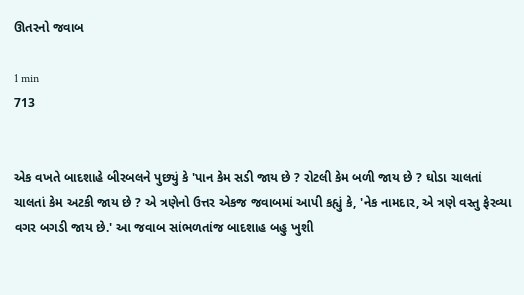ઊતરનો જવાબ

1 min
713


એક વખતે બાદશાહે બીરબલને પુછ્યું કે 'પાન કેમ સડી જાય છે ? રોટલી કેમ બળી જાય છે ? ઘોડા ચાલતાં ચાલતાં કેમ અટકી જાય છે ? એ ત્રણેનો ઉત્તર એકજ જવાબમાં આપી કહ્યું કે, 'નેક નામદાર, એ ત્રણે વસ્તુ ફેરવ્યા વગર બગડી જાય છે.' આ જવાબ સાંભળતાંજ બાદશાહ બહુ ખુશી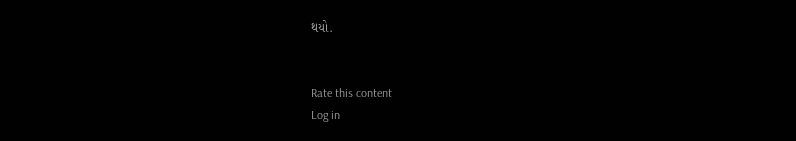થયો.


Rate this content
Log in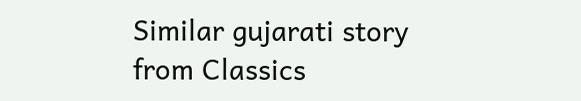Similar gujarati story from Classics